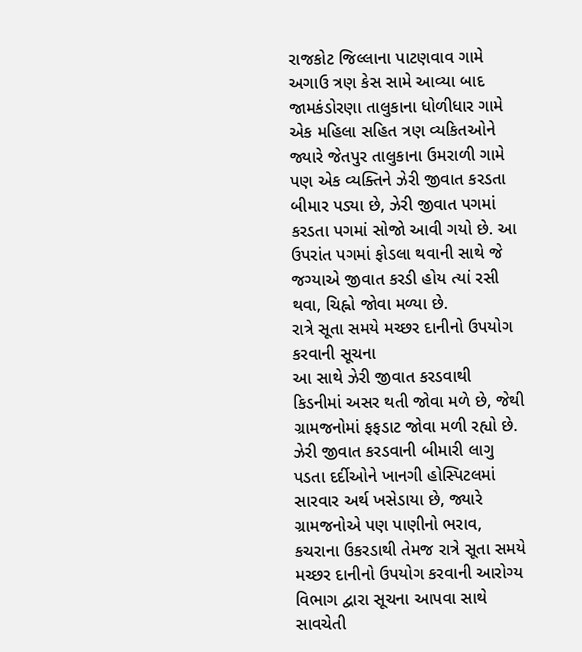રાજકોટ જિલ્લાના પાટણવાવ ગામે અગાઉ ત્રણ કેસ સામે આવ્યા બાદ જામકંડોરણા તાલુકાના ધોળીધાર ગામે એક મહિલા સહિત ત્રણ વ્યકિતઓને જ્યારે જેતપુર તાલુકાના ઉમરાળી ગામે પણ એક વ્યક્તિને ઝેરી જીવાત કરડતા બીમાર પડ્યા છે, ઝેરી જીવાત પગમાં કરડતા પગમાં સોજો આવી ગયો છે. આ ઉપરાંત પગમાં ફોડલા થવાની સાથે જે જગ્યાએ જીવાત કરડી હોય ત્યાં રસી થવા, ચિહ્નો જોવા મળ્યા છે.
રાત્રે સૂતા સમયે મચ્છર દાનીનો ઉપયોગ કરવાની સૂચના
આ સાથે ઝેરી જીવાત કરડવાથી કિડનીમાં અસર થતી જોવા મળે છે, જેથી ગ્રામજનોમાં ફફડાટ જોવા મળી રહ્યો છે. ઝેરી જીવાત કરડવાની બીમારી લાગુ પડતા દર્દીઓને ખાનગી હોસ્પિટલમાં સારવાર અર્થ ખસેડાયા છે, જ્યારે ગ્રામજનોએ પણ પાણીનો ભરાવ, કચરાના ઉકરડાથી તેમજ રાત્રે સૂતા સમયે મચ્છર દાનીનો ઉપયોગ કરવાની આરોગ્ય વિભાગ દ્વારા સૂચના આપવા સાથે સાવચેતી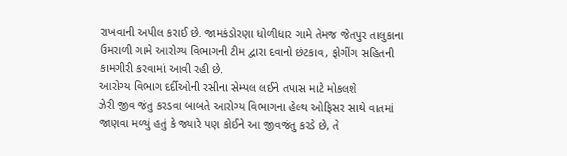રાખવાની અપીલ કરાઈ છે. જામકંડોરણા ધોળીધાર ગામે તેમજ જેતપુર તાલુકાના ઉમરાળી ગામે આરોગ્ય વિભાગની ટીમ દ્વારા દવાનો છંટકાવ, ફોગીંગ સહિતની કામગીરી કરવામાં આવી રહી છે.
આરોગ્ય વિભાગ દર્દીઓની રસીના સેમ્પલ લઈને તપાસ માટે મોકલશે
ઝેરી જીવ જંતુ કરડવા બાબતે આરોગ્ય વિભાગના હેલ્થ ઓફિસર સાથે વાતમાં જાણવા મળ્યું હતું કે જ્યારે પણ કોઈને આ જીવજંતુ કરડે છે, તે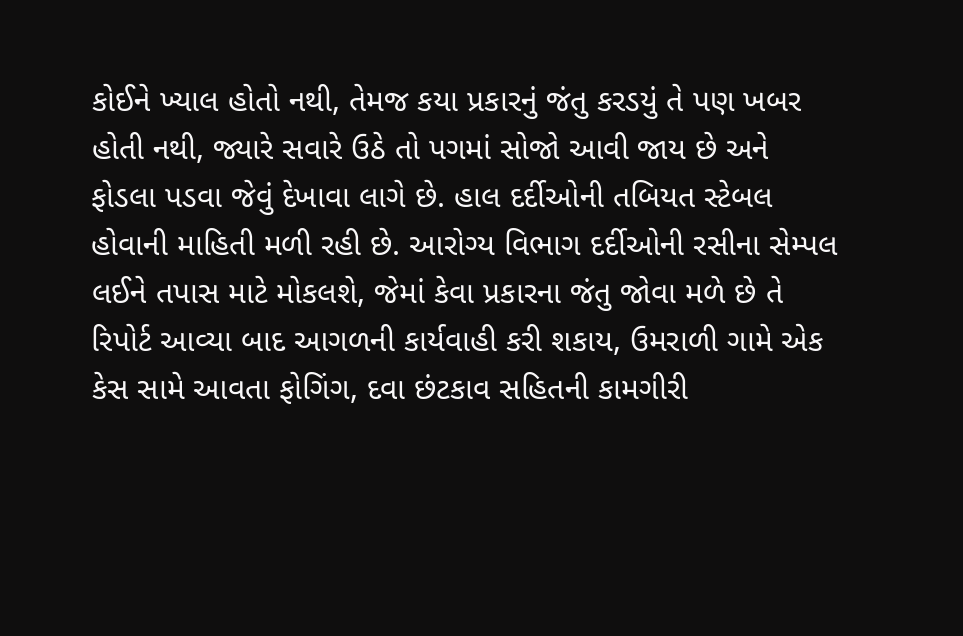કોઈને ખ્યાલ હોતો નથી, તેમજ કયા પ્રકારનું જંતુ કરડયું તે પણ ખબર હોતી નથી, જ્યારે સવારે ઉઠે તો પગમાં સોજો આવી જાય છે અને ફોડલા પડવા જેવું દેખાવા લાગે છે. હાલ દર્દીઓની તબિયત સ્ટેબલ હોવાની માહિતી મળી રહી છે. આરોગ્ય વિભાગ દર્દીઓની રસીના સેમ્પલ લઈને તપાસ માટે મોકલશે, જેમાં કેવા પ્રકારના જંતુ જોવા મળે છે તે રિપોર્ટ આવ્યા બાદ આગળની કાર્યવાહી કરી શકાય, ઉમરાળી ગામે એક કેસ સામે આવતા ફોગિંગ, દવા છંટકાવ સહિતની કામગીરી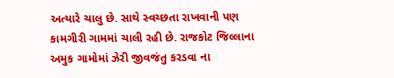અત્યારે ચાલુ છે. સાથે સ્વચ્છતા રાખવાની પણ કામગીરી ગામમાં ચાલી રહી છે. રાજકોટ જિલ્લાના અમુક ગામોમાં ઝેરી જીવજંતુ કરડવા ના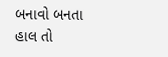બનાવો બનતા હાલ તો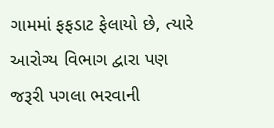ગામમાં ફફડાટ ફેલાયો છે, ત્યારે આરોગ્ય વિભાગ દ્વારા પણ જરૂરી પગલા ભરવાની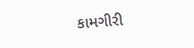કામગીરી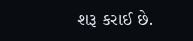શરૂ કરાઈ છે.